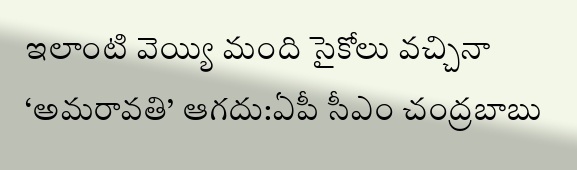ఇలాంటి వెయ్యి మంది సైకోలు వచ్చినా ‘అమరావతి’ ఆగదు:ఏపీ సీఎం చంద్రబాబు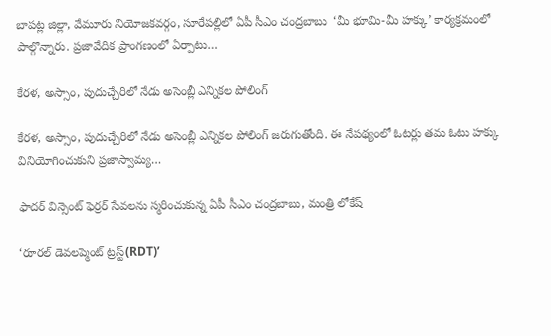బాపట్ల జిల్లా, వేమూరు నియోజకవర్గం, సూరేపల్లిలో ఏపీ సీఎం చంద్రబాబు  ‘మీ భూమి-మీ హక్కు’ కార్యక్రమంలో పాల్గొన్నారు. ప్రజావేదిక ప్రాంగణంలో ఏర్పాటు…

కేరళ, అస్సాం, పుదుచ్చేరిలో నేడు అసెంబ్లీ ఎన్నికల పోలింగ్

కేరళ, అస్సాం, పుదుచ్చేరిలో నేడు అసెంబ్లీ ఎన్నికల పోలింగ్ జరుగుతోంది. ఈ నేపథ్యంలో ఓటర్లు తమ ఓటు హక్కు వినియోగించుకుని ప్రజాస్వామ్య…

ఫాద‌ర్ విన్సెంట్ ఫెర్ర‌ర్ సేవలను స్మరించుకున్న ఏపీ సీఎం చంద్రబాబు, మంత్రి లోకేష్

‘రూరల్ డెవలప్మెంట్ ట్రస్ట్(RDT)’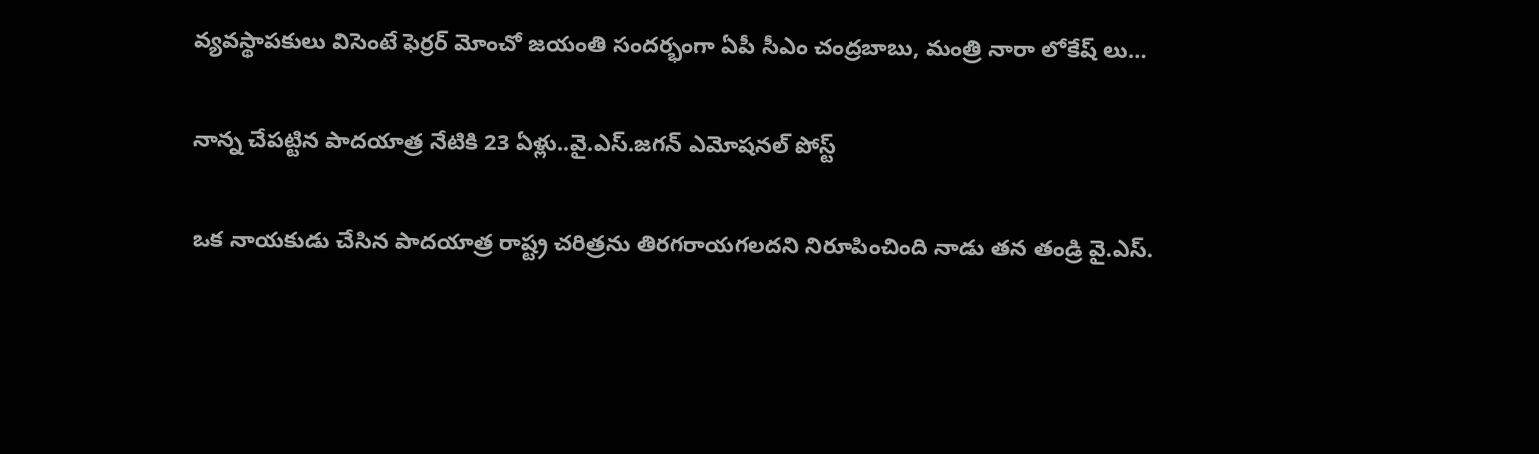వ్యవస్థాపకులు విసెంటే ఫెర్రర్ మోంచో జయంతి సందర్భంగా ఏపీ సీఎం చంద్రబాబు, మంత్రి నారా లోకేష్ లు…

నాన్న చేప‌ట్టిన పాద‌యాత్ర నేటికి 23 ఏళ్లు..వై.ఎస్.జగన్ ఎమోషనల్ పోస్ట్

ఒక నాయ‌కుడు చేసిన పాద‌యాత్ర రాష్ట్ర చ‌రిత్ర‌ను తిర‌గ‌రాయ‌గ‌ల‌ద‌ని నిరూపించింది నాడు తన తండ్రి వై.ఎస్.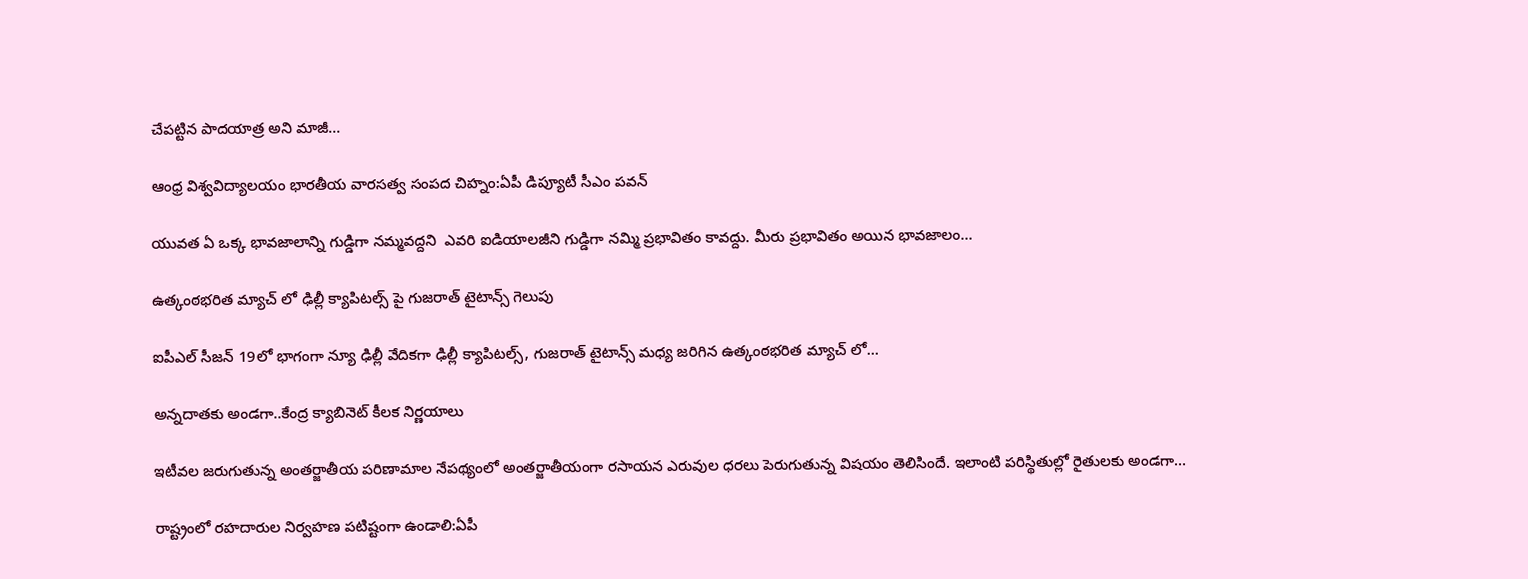చేపట్టిన పాద‌యాత్ర‌ అని మాజీ…

ఆంధ్ర విశ్వవిద్యాలయం భారతీయ వారసత్వ సంపద చిహ్నం:ఏపీ డిప్యూటీ సీఎం పవన్

యువత ఏ ఒక్క భావజాలాన్ని గుడ్డిగా నమ్మవద్దని  ఎవరి ఐడియాలజీని గుడ్డిగా నమ్మి ప్రభావితం కావద్దు. మీరు ప్రభావితం అయిన భావజాలం…

ఉత్కంఠభరిత మ్యాచ్ లో ఢిల్లీ క్యాపిటల్స్ పై గుజరాత్ టైటాన్స్ గెలుపు

ఐపీఎల్ సీజన్ 19లో భాగంగా న్యూ ఢిల్లీ వేదికగా ఢిల్లీ క్యాపిటల్స్, గుజరాత్ టైటాన్స్ మధ్య జరిగిన ఉత్కంఠభరిత మ్యాచ్ లో…

అన్నదాతకు అండగా..కేంద్ర క్యాబినెట్ కీలక నిర్ణయాలు

ఇటీవల జరుగుతున్న అంతర్జాతీయ పరిణామాల నేపథ్యంలో అంతర్జాతీయంగా రసాయన ఎరువుల ధరలు పెరుగుతున్న విషయం తెలిసిందే. ఇలాంటి పరిస్థితుల్లో రైతులకు అండగా…

రాష్ట్రంలో రహదారుల నిర్వహణ పటిష్టంగా ఉండాలి:ఏపీ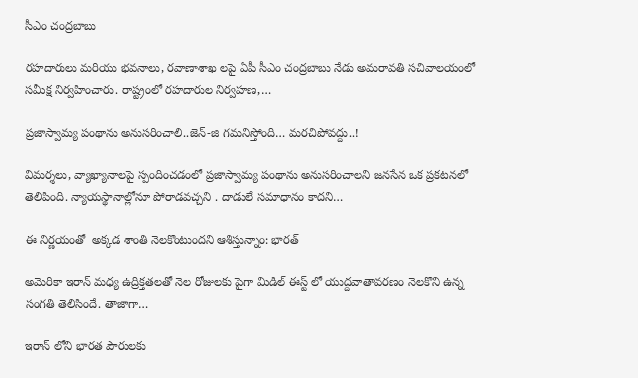సీఎం చంద్రబాబు

రహదారులు మరియు భవనాలు, రవాణాశాఖ లపై ఏపీ సీఎం చంద్రబాబు నేడు అమరావతి సచివాలయంలో సమీక్ష నిర్వహించారు. రాష్ట్రంలో రహదారుల నిర్వహణ,…

ప్రజాస్వామ్య పంథాను అనుసరించాలి..జెన్-జి గమనిస్తోంది… మరచిపోవద్దు..!

విమర్శలు, వ్యాఖ్యానాలపై స్పందించడంలో ప్రజాస్వామ్య పంథాను అనుసరించాలని జనసేన ఒక ప్రకటనలో తెలిపింది. న్యాయస్థానాల్లోనూ పోరాడవచ్చని . దాడులే సమాధానం కాదని…

ఈ నిర్ణయంతో  అక్కడ శాంతి నెలకొంటుందని ఆశిస్తున్నాం: భారత్

అమెరికా ఇరాన్ మధ్య ఉద్రిక్తతలతో నెల రోజులకు పైగా మిడిల్ ఈస్ట్ లో యుద్దవాతావరణం నెలకొని ఉన్న సంగతి తెలిసిందే. తాజాగా…

ఇరాన్ లోని భారత పౌరులకు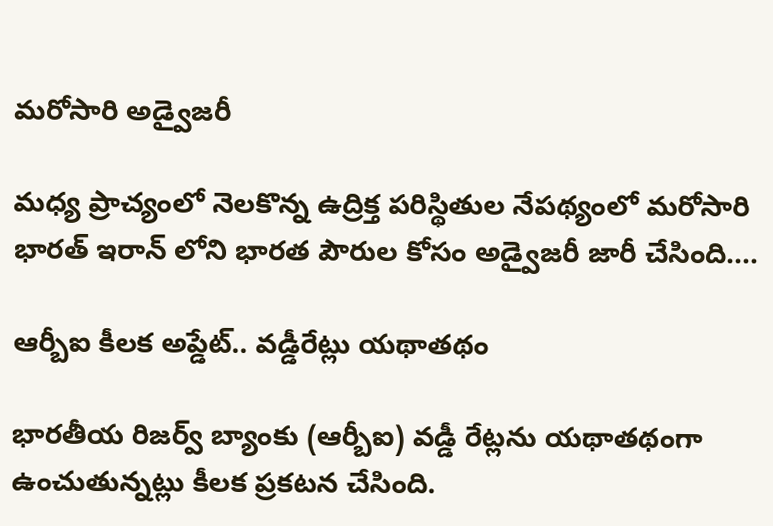మరోసారి అడ్వైజరీ

మధ్య ప్రాచ్యంలో నెలకొన్న ఉద్రిక్త పరిస్థితుల నేపథ్యంలో మరోసారి భారత్ ఇరాన్ లోని భారత పౌరుల కోసం అడ్వైజరీ జారీ చేసింది.…

ఆర్బీఐ కీలక అప్డేట్.. వడ్డీరేట్లు యథాతథం

భారతీయ రిజర్వ్ బ్యాంకు (ఆర్బీఐ) వడ్డీ రేట్లను యథాతథంగా ఉంచుతున్నట్లు కీలక ప్రకటన చేసింది.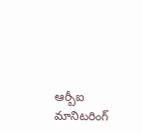ఆర్బీఐ మానిటరింగ్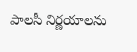పాలసీ నిర్ణయాలను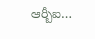ఆర్బీఐ…